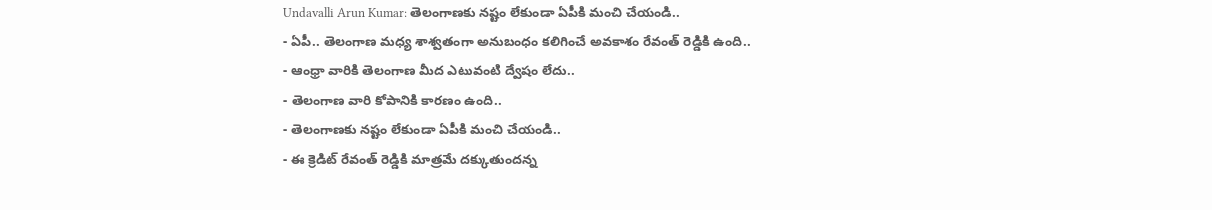Undavalli Arun Kumar: తెలంగాణకు నష్టం లేకుండా ఏపీకి మంచి చేయండి..
- ఏపీ.. తెలంగాణ మధ్య శాశ్వతంగా అనుబంధం కలిగించే అవకాశం రేవంత్ రెడ్డికి ఉంది..
- ఆంధ్రా వారికి తెలంగాణ మీద ఎటువంటి ద్వేషం లేదు..
- తెలంగాణ వారి కోపానికి కారణం ఉంది..
- తెలంగాణకు నష్టం లేకుండా ఏపీకి మంచి చేయండి..
- ఈ క్రెడిట్ రేవంత్ రెడ్డికి మాత్రమే దక్కుతుందన్న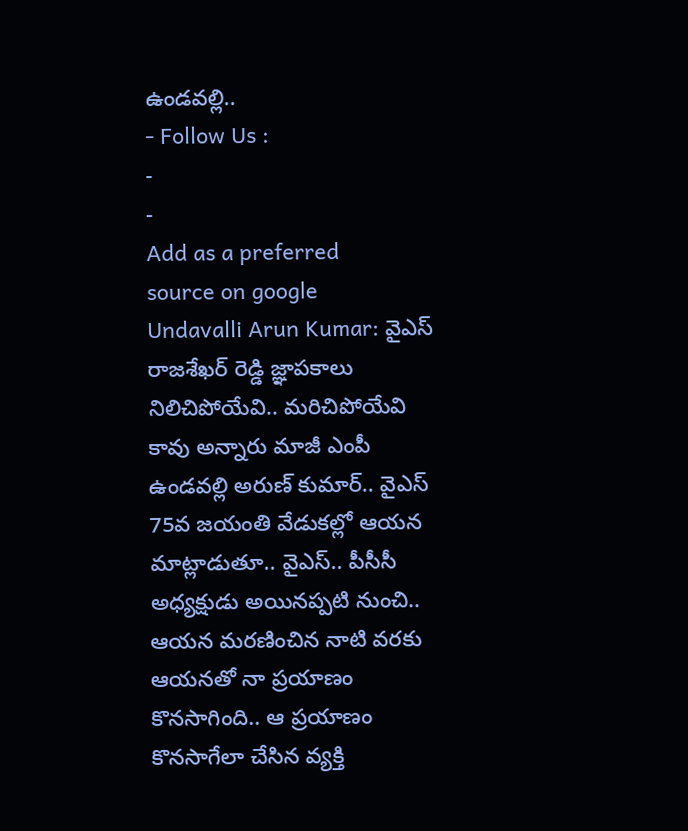ఉండవల్లి..
- Follow Us :
-
-
Add as a preferred
source on google
Undavalli Arun Kumar: వైఎస్ రాజశేఖర్ రెడ్డి జ్ఞాపకాలు నిలిచిపోయేవి.. మరిచిపోయేవి కావు అన్నారు మాజీ ఎంపీ ఉండవల్లి అరుణ్ కుమార్.. వైఎస్ 75వ జయంతి వేడుకల్లో ఆయన మాట్లాడుతూ.. వైఎస్.. పీసీసీ అధ్యక్షుడు అయినప్పటి నుంచి.. ఆయన మరణించిన నాటి వరకు ఆయనతో నా ప్రయాణం కొనసాగింది.. ఆ ప్రయాణం కొనసాగేలా చేసిన వ్యక్తి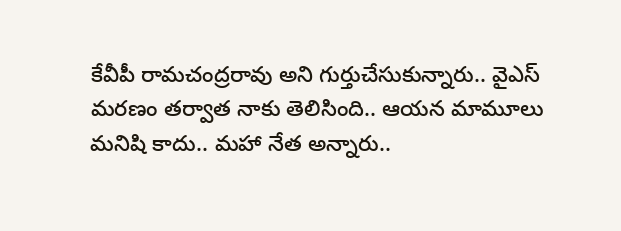కేవీపీ రామచంద్రరావు అని గుర్తుచేసుకున్నారు.. వైఎస్ మరణం తర్వాత నాకు తెలిసింది.. ఆయన మామూలు మనిషి కాదు.. మహా నేత అన్నారు..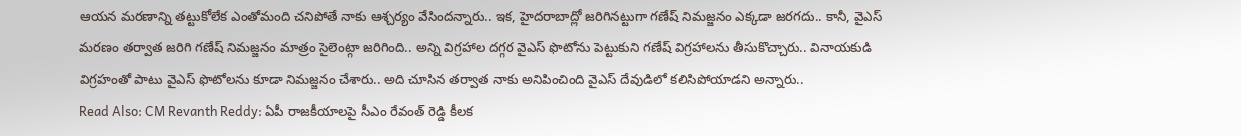ఆయన మరణాన్ని తట్టుకోలేక ఎంతోమంది చనిపోతే నాకు ఆశ్చర్యం వేసిందన్నారు.. ఇక, హైదరాబాద్లో జరిగినట్టుగా గణేష్ నిమజ్జనం ఎక్కడా జరగదు.. కానీ, వైఎస్ మరణం తర్వాత జరిగి గణేష్ నిమజ్జనం మాత్రం సైలెంట్గా జరిగింది.. అన్ని విగ్రహాల దగ్గర వైఎస్ ఫొటోను పెట్టుకుని గణేష్ విగ్రహాలను తీసుకొచ్చారు.. వినాయకుడి విగ్రహంతో పాటు వైఎస్ ఫొటోలను కూడా నిమజ్జనం చేశారు.. అది చూసిన తర్వాత నాకు అనిపించింది వైఎస్ దేవుడిలో కలిసిపోయాడని అన్నారు..
Read Also: CM Revanth Reddy: ఏపీ రాజకీయాలపై సీఎం రేవంత్ రెడ్డి కీలక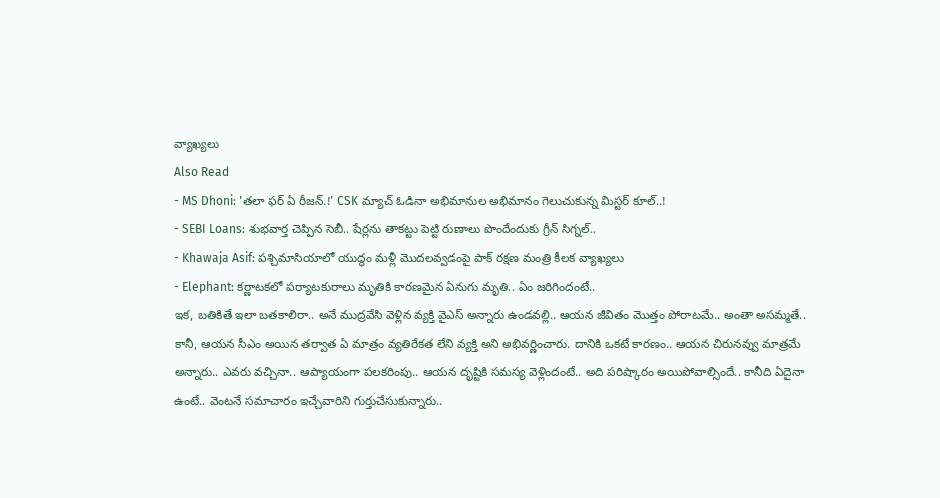వ్యాఖ్యలు
Also Read
- MS Dhoni: 'తలా ఫర్ ఏ రీజన్.!' CSK మ్యాచ్ ఓడినా అభిమానుల అభిమానం గెలుచుకున్న మిస్టర్ కూల్..!
- SEBI Loans: శుభవార్త చెప్పిన సెబీ.. షేర్లను తాకట్టు పెట్టి రుణాలు పొందేందుకు గ్రీన్ సిగ్నల్..
- Khawaja Asif: పశ్చిమాసియాలో యుద్ధం మళ్లీ మొదలవ్వడంపై పాక్ రక్షణ మంత్రి కీలక వ్యాఖ్యలు
- Elephant: కర్ణాటకలో పర్యాటకురాలు మృతికి కారణమైన ఏనుగు మృతి.. ఏం జరిగిందంటే..
ఇక, బతికితే ఇలా బతకాలిరా.. అనే ముద్రవేసి వెళ్లిన వ్యక్తి వైఎస్ అన్నారు ఉండవల్లి.. ఆయన జీవితం మొత్తం పోరాటమే.. అంతా అసమ్మతే.. కానీ, ఆయన సీఎం అయిన తర్వాత ఏ మాత్రం వ్యతిరేకత లేని వ్యక్తి అని అభివర్ణించారు. దానికి ఒకటే కారణం.. ఆయన చిరునవ్వు మాత్రమే అన్నారు.. ఎవరు వచ్చినా.. ఆప్యాయంగా పలకరింపు.. ఆయన దృష్టికి సమస్య వెళ్లిందంటే.. అది పరిష్కారం అయిపోవాల్సిందే.. కానీది ఏదైనా ఉంటే.. వెంటనే సమాచారం ఇచ్చేవారిని గుర్తుచేసుకున్నారు..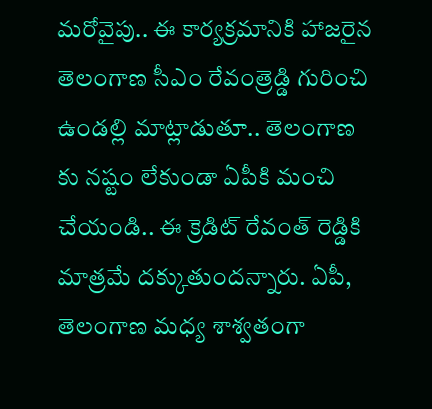మరోవైపు.. ఈ కార్యక్రమానికి హాజరైన తెలంగాణ సీఎం రేవంత్రెడ్డి గురించి ఉండల్లి మాట్లాడుతూ.. తెలంగాణ కు నష్టం లేకుండా ఏపీకి మంచి చేయండి.. ఈ క్రెడిట్ రేవంత్ రెడ్డికి మాత్రమే దక్కుతుందన్నారు. ఏపీ, తెలంగాణ మధ్య శాశ్వతంగా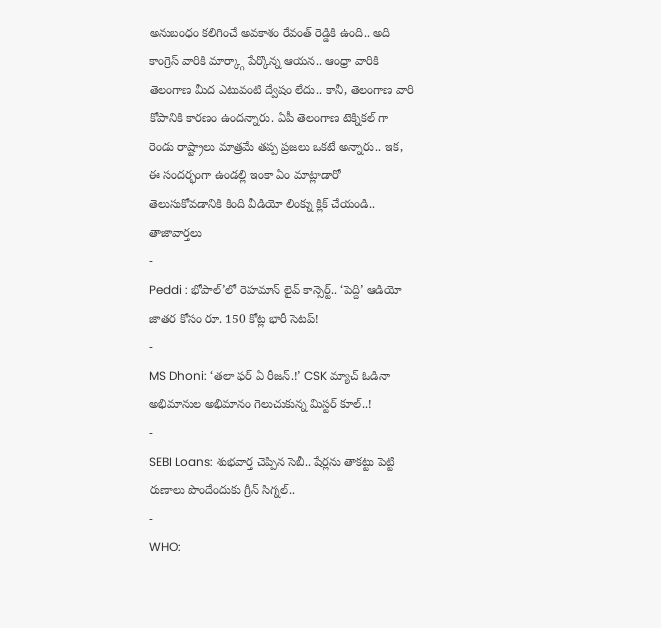అనుబంధం కలిగించే అవకాశం రేవంత్ రెడ్డికి ఉంది.. అది కాంగ్రెస్ వారికి మార్క్గా పేర్కొన్న ఆయన.. ఆంధ్రా వారికి తెలంగాణ మీద ఎటువంటి ద్వేషం లేదు.. కానీ, తెలంగాణ వారి కోపానికి కారణం ఉందన్నారు. ఏపీ తెలంగాణ టెక్నికల్ గా రెండు రాష్ట్రాలు మాత్రమే తప్ప ప్రజలు ఒకటే అన్నారు.. ఇక, ఈ సందర్భంగా ఉండల్లి ఇంకా ఏం మాట్లాడారో తెలుసుకోవడానికి కింది వీడియో లింక్ను క్లిక్ చేయండి..
తాజావార్తలు
-
Peddi : భోపాల్’లో రెహమాన్ లైవ్ కాన్సెర్ట్.. ‘పెద్ది’ ఆడియో జాతర కోసం రూ. 150 కోట్ల భారీ సెటప్!
-
MS Dhoni: ‘తలా ఫర్ ఏ రీజన్.!’ CSK మ్యాచ్ ఓడినా అభిమానుల అభిమానం గెలుచుకున్న మిస్టర్ కూల్..!
-
SEBI Loans: శుభవార్త చెప్పిన సెబీ.. షేర్లను తాకట్టు పెట్టి రుణాలు పొందేందుకు గ్రీన్ సిగ్నల్..
-
WHO: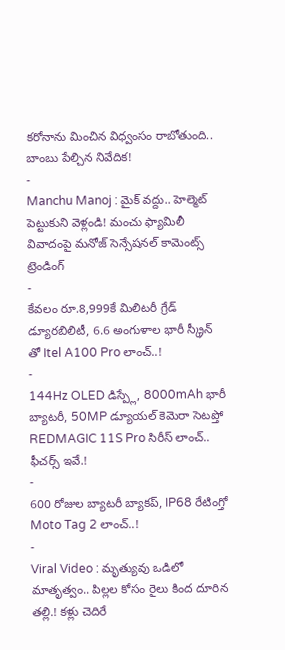కరోనాను మించిన విధ్వంసం రాబోతుంది.. బాంబు పేల్చిన నివేదిక!
-
Manchu Manoj : మైక్ వద్దు.. హెల్మెట్ పెట్టుకుని వెళ్లండి! మంచు ఫ్యామిలీ వివాదంపై మనోజ్ సెన్సేషనల్ కామెంట్స్
ట్రెండింగ్
-
కేవలం రూ.8,999కే మిలిటరీ గ్రేడ్ డ్యూరబిలిటీ, 6.6 అంగుళాల భారీ స్క్రీన్ తో Itel A100 Pro లాంచ్..!
-
144Hz OLED డిస్ప్లే, 8000mAh భారీ బ్యాటరీ, 50MP డ్యూయల్ కెమెరా సెటప్తో REDMAGIC 11S Pro సిరీస్ లాంచ్.. ఫీచర్స్ ఇవే.!
-
600 రోజుల బ్యాటరీ బ్యాకప్, IP68 రేటింగ్తో Moto Tag 2 లాంచ్..!
-
Viral Video : మృత్యువు ఒడిలో మాతృత్వం.. పిల్లల కోసం రైలు కింద దూరిన తల్లి.! కళ్లు చెదిరే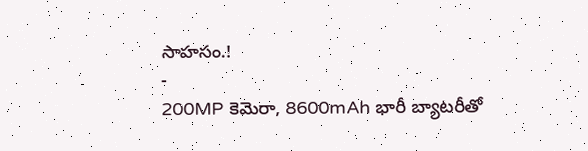సాహసం.!
-
200MP కెమెరా, 8600mAh భారీ బ్యాటరీతో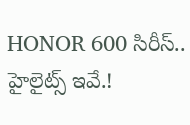HONOR 600 సిరీస్.. హైలైట్స్ ఇవే.!